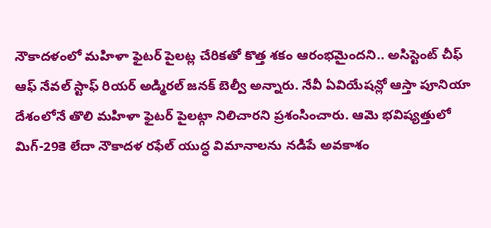నౌకాదళంలో మహిళా ఫైటర్ పైలట్ల చేరికతో కొత్త శకం ఆరంభమైందని.. అసిస్టెంట్ చీఫ్ ఆఫ్ నేవల్ స్టాఫ్ రియర్ అడ్మిరల్ జనక్ బెల్వీ అన్నారు. నేవీ ఏవియేషన్లో ఆస్తా పూనియా దేశంలోనే తొలి మహిళా ఫైటర్ పైలట్గా నిలిచారని ప్రశంసించారు. ఆమె భవిష్యత్తులో మిగ్-29కె లేదా నౌకాదళ రఫేల్ యుద్ధ విమానాలను నడిపే అవకాశం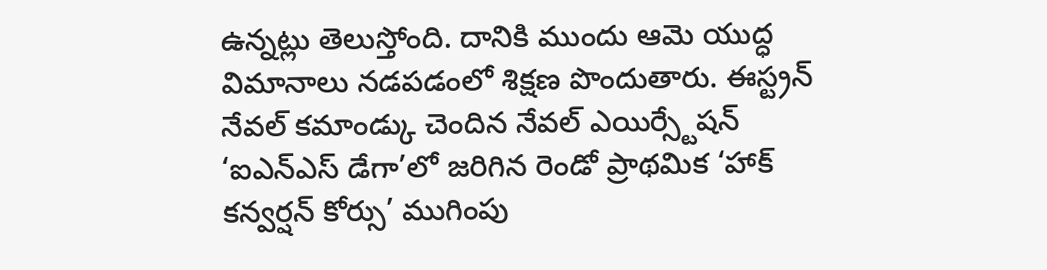ఉన్నట్లు తెలుస్తోంది. దానికి ముందు ఆమె యుద్ధ విమానాలు నడపడంలో శిక్షణ పొందుతారు. ఈస్ట్రన్ నేవల్ కమాండ్కు చెందిన నేవల్ ఎయిర్స్టేషన్ ‘ఐఎన్ఎస్ డేగా’లో జరిగిన రెండో ప్రాథమిక ‘హాక్ కన్వర్షన్ కోర్సు’ ముగింపు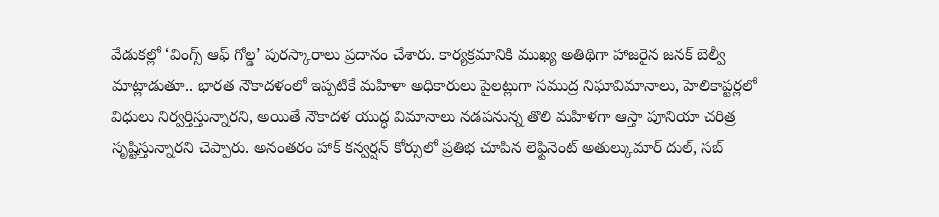వేడుకల్లో ‘వింగ్స్ ఆఫ్ గోల్డ’ పురస్కారాలు ప్రదానం చేశారు. కార్యక్రమానికి ముఖ్య అతిథిగా హాజరైన జనక్ బెల్వీ మాట్లాడుతూ.. భారత నౌకాదళంలో ఇప్పటికే మహిళా అధికారులు పైలట్లుగా సముద్ర నిఘావిమానాలు, హెలికాప్టర్లలో విధులు నిర్వర్తిస్తున్నారని, అయితే నౌకాదళ యుద్ధ విమానాలు నడపనున్న తొలి మహిళగా ఆస్తా పూనియా చరిత్ర సృష్టిస్తున్నారని చెప్పారు. అనంతరం హాక్ కన్వర్షన్ కోర్సులో ప్రతిభ చూపిన లెఫ్టినెంట్ అతుల్కుమార్ దుల్, సబ్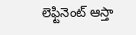లెఫ్టినెంట్ ఆస్తా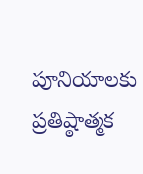పూనియాలకు ప్రతిష్ఠాత్మక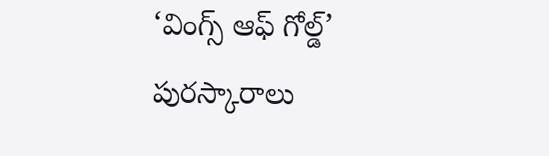‘వింగ్స్ ఆఫ్ గోల్డ్’ పురస్కారాలు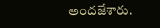అందజేశారు.